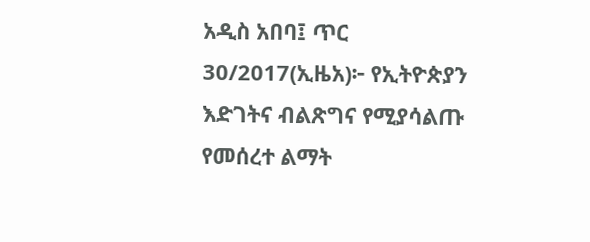አዲስ አበባ፤ ጥር 30/2017(ኢዜአ)፦ የኢትዮጵያን እድገትና ብልጽግና የሚያሳልጡ የመሰረተ ልማት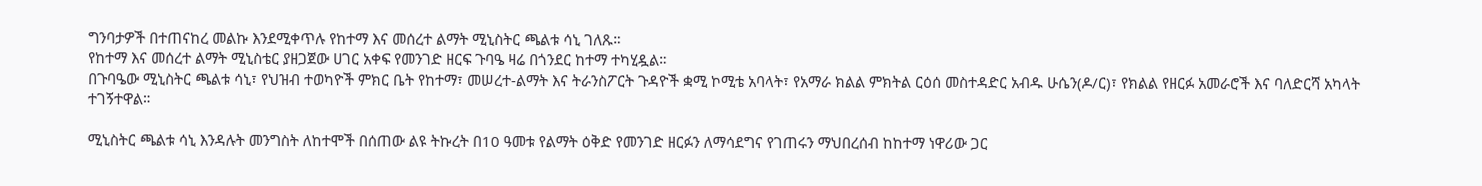ግንባታዎች በተጠናከረ መልኩ እንደሚቀጥሉ የከተማ እና መሰረተ ልማት ሚኒስትር ጫልቱ ሳኒ ገለጹ።
የከተማ እና መሰረተ ልማት ሚኒስቴር ያዘጋጀው ሀገር አቀፍ የመንገድ ዘርፍ ጉባዔ ዛሬ በጎንደር ከተማ ተካሂዷል።
በጉባዔው ሚኒስትር ጫልቱ ሳኒ፣ የህዝብ ተወካዮች ምክር ቤት የከተማ፣ መሠረተ-ልማት እና ትራንስፖርት ጉዳዮች ቋሚ ኮሚቴ አባላት፣ የአማራ ክልል ምክትል ርዕሰ መስተዳድር አብዱ ሁሴን(ዶ/ር)፣ የክልል የዘርፉ አመራሮች እና ባለድርሻ አካላት ተገኝተዋል።

ሚኒስትር ጫልቱ ሳኒ እንዳሉት መንግስት ለከተሞች በሰጠው ልዩ ትኩረት በ10 ዓመቱ የልማት ዕቅድ የመንገድ ዘርፉን ለማሳደግና የገጠሩን ማህበረሰብ ከከተማ ነዋሪው ጋር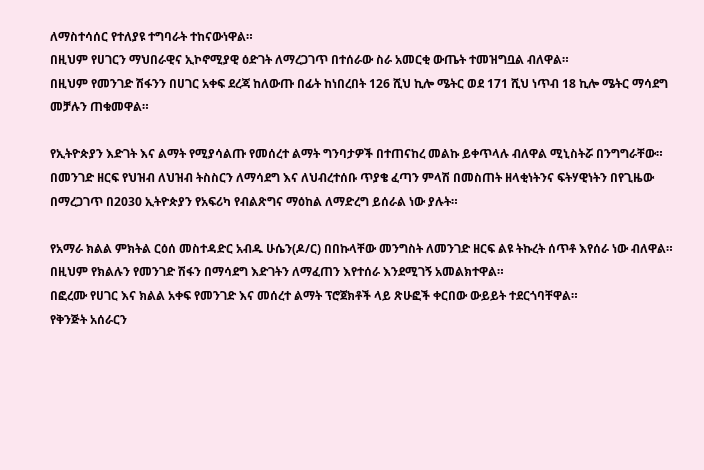ለማስተሳሰር የተለያዩ ተግባራት ተከናውነዋል።
በዚህም የሀገርን ማህበራዊና ኢኮኖሚያዊ ዕድገት ለማረጋገጥ በተሰራው ስራ አመርቂ ውጤት ተመዝግቧል ብለዋል።
በዚህም የመንገድ ሽፋንን በሀገር አቀፍ ደረጃ ከለውጡ በፊት ከነበረበት 126 ሺህ ኪሎ ሜትር ወደ 171 ሺህ ነጥብ 18 ኪሎ ሜትር ማሳደግ መቻሉን ጠቁመዋል።

የኢትዮጵያን እድገት እና ልማት የሚያሳልጡ የመሰረተ ልማት ግንባታዎች በተጠናከረ መልኩ ይቀጥላሉ ብለዋል ሚኒስትሯ በንግግራቸው።
በመንገድ ዘርፍ የህዝብ ለህዝብ ትስስርን ለማሳደግ እና ለህብረተሰቡ ጥያቄ ፈጣን ምላሽ በመስጠት ዘላቂነትንና ፍትሃዊነትን በየጊዜው በማረጋገጥ በ2030 ኢትዮጵያን የአፍሪካ የብልጽግና ማዕከል ለማድረግ ይሰራል ነው ያሉት።

የአማራ ክልል ምክትል ርዕሰ መስተዳድር አብዱ ሁሴን(ዶ/ር) በበኩላቸው መንግስት ለመንገድ ዘርፍ ልዩ ትኩረት ሰጥቶ እየሰራ ነው ብለዋል።
በዚህም የክልሉን የመንገድ ሽፋን በማሳደግ እድገትን ለማፈጠን እየተሰራ እንደሚገኝ አመልክተዋል።
በፎረሙ የሀገር እና ክልል አቀፍ የመንገድ እና መሰረተ ልማት ፕሮጀክቶች ላይ ጽሁፎች ቀርበው ውይይት ተደርጎባቸዋል።
የቅንጅት አሰራርን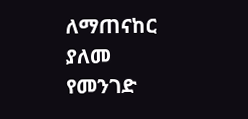ለማጠናከር ያለመ የመንገድ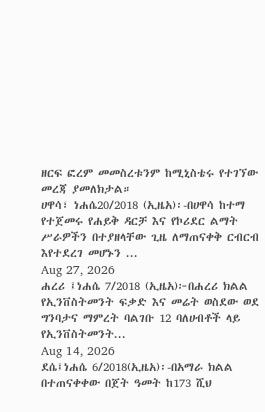ዘርፍ ፎረም መመስረቱንም ከሚኒስቴሩ የተገኘው መረጃ ያመለክታል።
ሀዋሳ፣ ነሐሴ20/2018 (ኢዜአ)፡-በሀዋሳ ከተማ የተጀመሩ የሐይቅ ዳርቻ እና የኮሪደር ልማት ሥራዎችን በተያዘላቸው ጊዜ ለማጠናቀቅ ርብርብ እየተደረገ መሆኑን ...
Aug 27, 2026
ሐረሪ ፤ነሐሴ 7/2018 (ኢዜአ)፦በሐረሪ ክልል የኢንቨስትመንት ፍቃድ እና መሬት ወስደው ወደ ግንባታና ማምረት ባልገቡ 12 ባለሀብቶች ላይ የኢንቨስትመንት...
Aug 14, 2026
ደሴ፤ነሐሴ 6/2018(ኢዜአ)፡-በአማራ ክልል በተጠናቀቀው በጀት ዓመት ከ173 ሺህ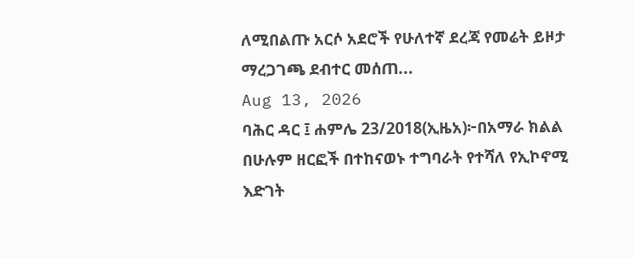ለሚበልጡ አርሶ አደሮች የሁለተኛ ደረጃ የመሬት ይዞታ ማረጋገጫ ደብተር መሰጠ...
Aug 13, 2026
ባሕር ዳር ፤ ሐምሌ 23/2018(ኢዜአ)፦በአማራ ክልል በሁሉም ዘርፎች በተከናወኑ ተግባራት የተሻለ የኢኮኖሚ እድገት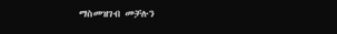ማስመዝገብ መቻሉን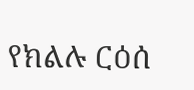የክልሉ ርዕሰ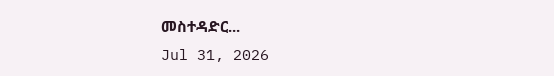መስተዳድር...
Jul 31, 2026